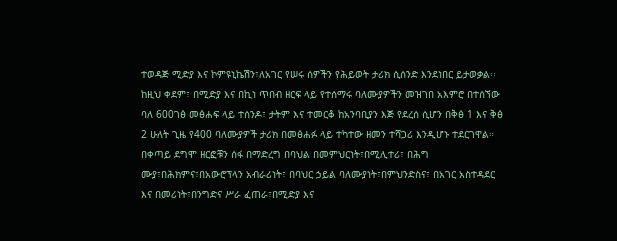ተወዳጅ ሚድያ እና ኮምዩኒኬሽን፣ለአገር የሠሩ ሰዎችን የሕይወት ታሪክ ሲሰንድ እንደነበር ይታወቃል፡፡ከዚህ ቀደም፣ በሚድያ እና በኪነ ጥበብ ዘርፍ ላይ የተሰማሩ ባለሙያዎችን መዝገበ አእምሮ በተሰኘው ባለ 600ገፅ መፅሐፍ ላይ ተሰንዶ፣ ታትም እና ተመርቆ ከአንባቢያን እጅ የደረሰ ሲሆን በቅፅ 1 እና ቅፅ 2 ሁለት ጊዜ የ400 ባለሙያዎች ታሪክ በመፅሐፉ ላይ ተካተው ዘመን ተሻጋሪ እንዲሆኑ ተደርገዋል።
በቀጣይ ደግሞ ዘርፎቹን ሰፋ በማድረግ በባህል በመምህርነት፣በሚሊተሪ፣ በሕግ ሙያ፣በሕክምና፣በአውሮፕላን አብራሪነት፣ በባህር ኃይል ባለሙያነት፣በምህንድስና፣ በአገር አስተዳደር እና በመሪነት፣በንግድና ሥራ ፈጠራ፣በሚድያ እና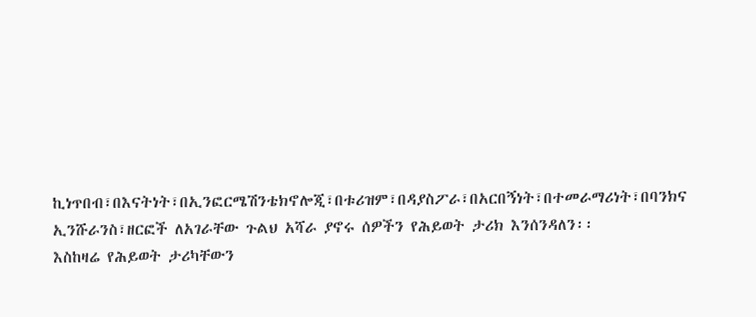ኪነጥበብ፣በእናትነት፣በኢንፎርሜሽንቴክኖሎጂ፣በቱሪዝም፣በዳያስፖራ፣በአርበኝነት፣በተመራማሪነት፣በባንክና ኢንሹራንስ፣ዘርፎች ለአገራቸው ጉልህ አሻራ ያኖሩ ሰዎችን የሕይወት ታሪክ እንሰንዳለን፡፡
እስከዛሬ የሕይወት ታሪካቸውን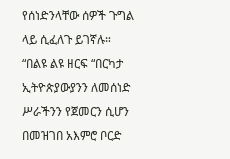የሰነድንላቸው ሰዎች ጉግል ላይ ሲፈለጉ ይገኛሉ።
“በልዩ ልዩ ዘርፍ “በርካታ ኢትዮጵያውያንን ለመሰነድ ሥራችንን የጀመርን ሲሆን በመዝገበ አእምሮ ቦርድ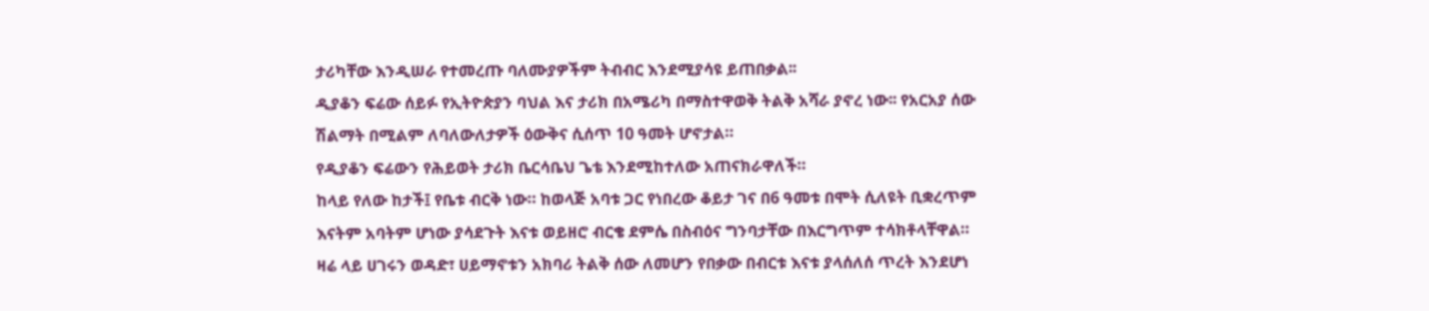ታሪካቸው እንዲሠራ የተመረጡ ባለሙያዎችም ትብብር እንደሚያሳዩ ይጠበቃል፡፡
ዲያቆን ፍሬው ሰይፉ የኢትዮጵያን ባህል እና ታሪክ በአሜሪካ በማስተዋወቅ ትልቅ አሻራ ያኖረ ነው፡፡ የአርአያ ሰው ሽልማት በሚልም ለባለውለታዎች ዕውቅና ሲሰጥ 10 ዓመት ሆኖታል።
የዲያቆን ፍሬውን የሕይወት ታሪክ ቤርሳቤህ ጌቴ እንደሚከተለው አጠናክራዋለች።
ከላይ የለው ከታች፤ የቤቱ ብርቅ ነው። ከወላጅ አባቱ ጋር የነበረው ቆይታ ገና በ6 ዓመቱ በሞት ሲለዩት ቢቋረጥም እናትም አባትም ሆነው ያሳደጉት እናቱ ወይዘሮ ብርቄ ደምሴ በስብዕና ግንባታቸው በእርግጥም ተሳክቶላቸዋል።
ዛሬ ላይ ሀገሩን ወዳድ፣ ሀይማኖቱን አክባሪ ትልቅ ሰው ለመሆን የበቃው በብርቱ እናቱ ያላሰለሰ ጥረት እንደሆነ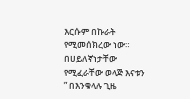እርሱም በኩራት የሚመሰክረው ነው። በሀይለኛነታቸው የሚፈራቸው ወላጅ እናቱን ” በእንቁላሉ ጊዜ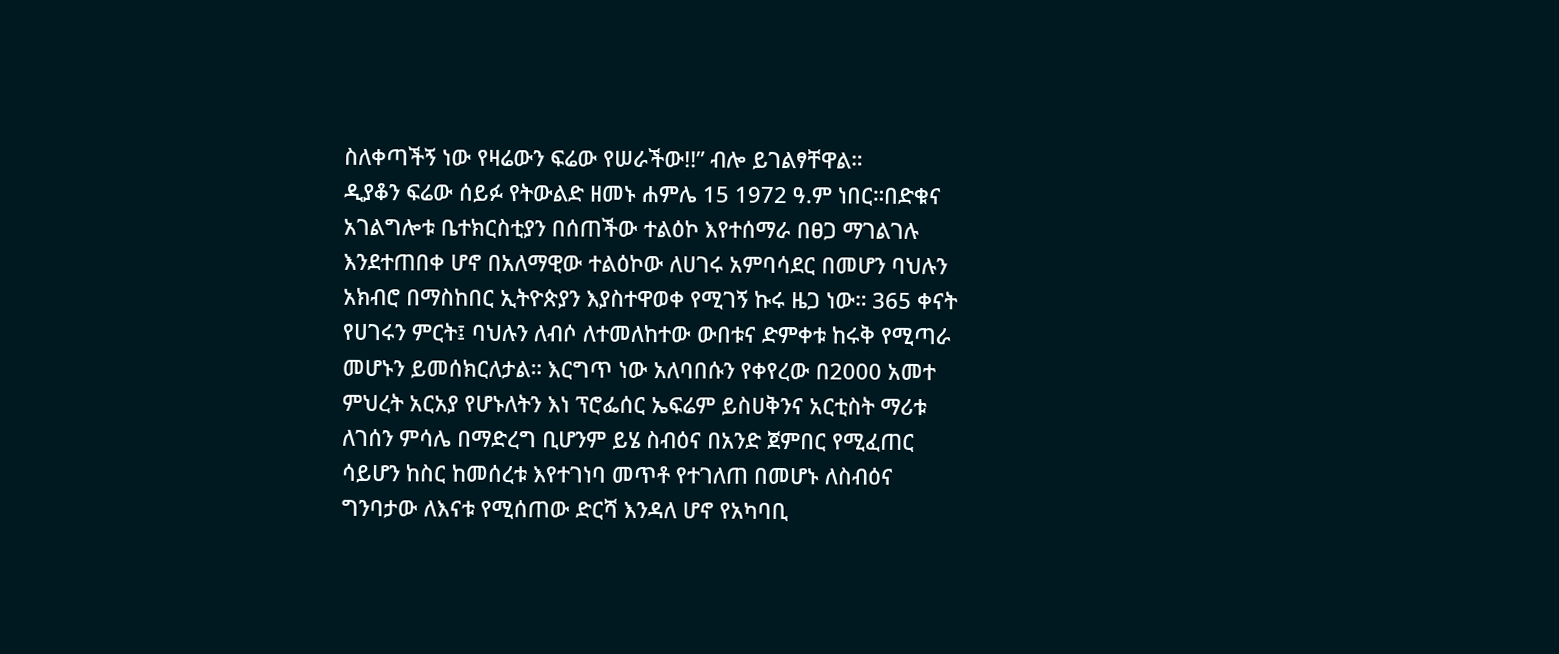ስለቀጣችኝ ነው የዛሬውን ፍሬው የሠራችው!!” ብሎ ይገልፃቸዋል።
ዲያቆን ፍሬው ሰይፉ የትውልድ ዘመኑ ሐምሌ 15 1972 ዓ.ም ነበር።በድቁና አገልግሎቱ ቤተክርስቲያን በሰጠችው ተልዕኮ እየተሰማራ በፀጋ ማገልገሉ እንደተጠበቀ ሆኖ በአለማዊው ተልዕኮው ለሀገሩ አምባሳደር በመሆን ባህሉን አክብሮ በማስከበር ኢትዮጵያን እያስተዋወቀ የሚገኝ ኩሩ ዜጋ ነው። 365 ቀናት የሀገሩን ምርት፤ ባህሉን ለብሶ ለተመለከተው ውበቱና ድምቀቱ ከሩቅ የሚጣራ መሆኑን ይመሰክርለታል። እርግጥ ነው አለባበሱን የቀየረው በ2000 አመተ ምህረት አርአያ የሆኑለትን እነ ፕሮፌሰር ኤፍሬም ይስሀቅንና አርቲስት ማሪቱ ለገሰን ምሳሌ በማድረግ ቢሆንም ይሄ ስብዕና በአንድ ጀምበር የሚፈጠር ሳይሆን ከስር ከመሰረቱ እየተገነባ መጥቶ የተገለጠ በመሆኑ ለስብዕና ግንባታው ለእናቱ የሚሰጠው ድርሻ እንዳለ ሆኖ የአካባቢ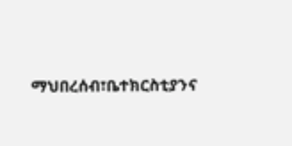ማህበረሰብ፣ቤተክርስቲያንና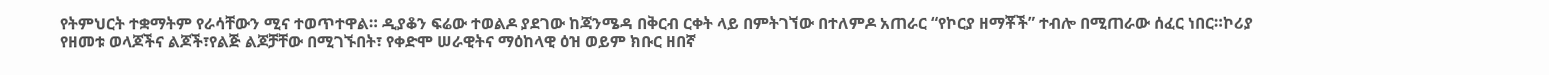የትምህርት ተቋማትም የራሳቸውን ሚና ተወጥተዋል። ዲያቆን ፍሬው ተወልዶ ያደገው ከጃንሜዳ በቅርብ ርቀት ላይ በምትገኘው በተለምዶ አጠራር “የኮርያ ዘማቾች” ተብሎ በሚጠራው ሰፈር ነበር።ኮሪያ የዘመቱ ወላጆችና ልጆች፣የልጅ ልጆቻቸው በሚገኙበት፣ የቀድሞ ሠራዊትና ማዕከላዊ ዕዝ ወይም ክቡር ዘበኛ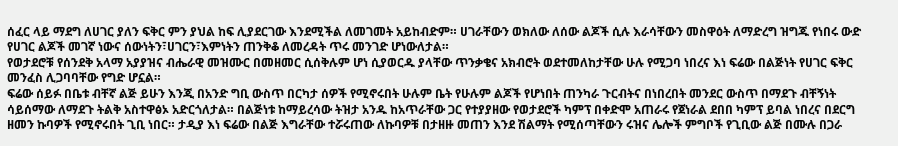ሰፈር ላይ ማደግ ለሀገር ያለን ፍቅር ምን ያህል ከፍ ሊያደርገው እንደሚችል ለመገመት አይከብድም። ሀገራቸውን ወክለው ለሰው ልጆች ሲሉ እራሳቸውን መስዋዕት ለማድረግ ዝግጁ የነበሩ ውድ የሀገር ልጆች መገኛ ነውና ሰውነትን፣ሀገርን፣እምነትን ጠንቅቆ ለመረዳት ጥሩ መንገድ ሆነውለታል።
የወታደሮቹ የሰንደቅ አላማ አያያዝና ብሔራዊ መዝሙር በመዘመር ሲሰቅሉም ሆነ ሲያወርዱ ያላቸው ጥንቃቄና አክብሮት ወደተመለከታቸው ሁሉ የሚጋባ ነበረና እነ ፍሬው በልጅነት የሀገር ፍቅር መንፈስ ሊጋባባቸው የግድ ሆኗል።
ፍሬው ሰይፉ በቤቱ ብቸኛ ልጅ ይሁን እንጂ በአንድ ግቢ ውስጥ በርካታ ሰዎች የሚኖሩበት ሁሉም ቤት የሁሉም ልጆች የሆነበት ጠንካራ ጉርብትና በነበረበት መንደር ውስጥ በማደጉ ብቸኝነት ሳይሰማው ለማደጉ ትልቅ አስተዋፅኦ አድርጎለታል። በልጅነቱ ከማይረሳው ትዝታ አንዱ ከአጥራቸው ጋር የተያያዘው የወታደሮች ካምፕ በቀድሞ አጠራሩ የጀነራል ደበበ ካምፕ ይባል ነበረና በደርግ ዘመን ኩባዎች የሚኖሩበት ጊቢ ነበር። ታዲያ እነ ፍሬው በልጅ እግራቸው ተሯሩጠው ለኩባዎቹ በታዘዙ መጠን እንደ ሽልማት የሚሰጣቸውን ሩዝና ሌሎች ምግቦች የጊቢው ልጅ በሙሉ በጋራ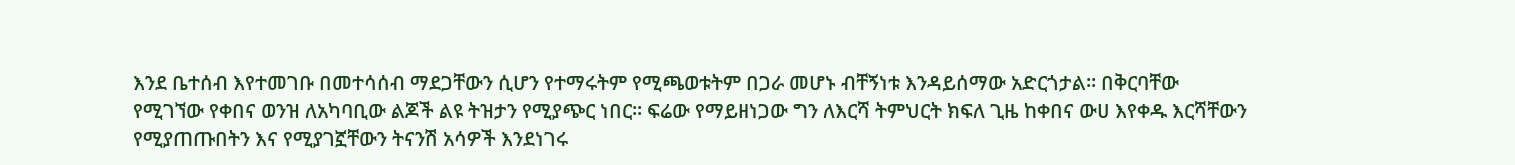እንደ ቤተሰብ እየተመገቡ በመተሳሰብ ማደጋቸውን ሲሆን የተማሩትም የሚጫወቱትም በጋራ መሆኑ ብቸኝነቱ እንዳይሰማው አድርጎታል። በቅርባቸው የሚገኘው የቀበና ወንዝ ለአካባቢው ልጆች ልዩ ትዝታን የሚያጭር ነበር። ፍሬው የማይዘነጋው ግን ለእርሻ ትምህርት ክፍለ ጊዜ ከቀበና ውሀ እየቀዱ እርሻቸውን የሚያጠጡበትን እና የሚያገኟቸውን ትናንሽ አሳዎች እንደነገሩ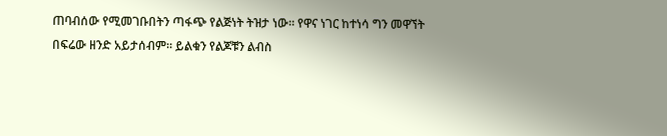ጠባብሰው የሚመገቡበትን ጣፋጭ የልጅነት ትዝታ ነው። የዋና ነገር ከተነሳ ግን መዋኘት በፍሬው ዘንድ አይታሰብም። ይልቁን የልጆቹን ልብስ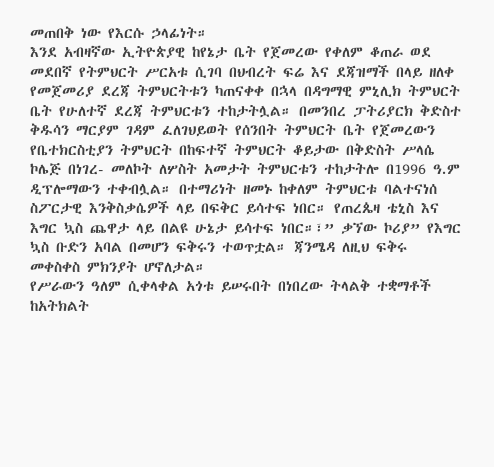መጠበቅ ነው የእርሱ ኃላፊነት።
እንደ አብዛኛው ኢትዮጵያዊ ከየኔታ ቤት የጀመረው የቀለም ቆጠራ ወደ መደበኛ የትምህርት ሥርአቱ ሲገባ በህብረት ፍሬ እና ደጃዝማች በላይ ዘለቀ የመጀመሪያ ደረጃ ትምህርትቱን ካጠናቀቀ በኋላ በዳግማዊ ምኒሊክ ትምህርት ቤት የሁለተኛ ደረጃ ትምህርቱን ተከታትሏል። በመንበረ ፓትሪያርክ ቅድስተ ቅዱሳን ማርያም ገዳም ፈለገህይወት የሰንበት ትምህርት ቤት የጀመረውን የቤተክርስቲያን ትምህርት በከፍተኛ ትምህርት ቆይታው በቅድስት ሥላሴ ኮሌጅ በነገረ- መለኮት ለሦስት አመታት ትምህርቱን ተከታትሎ በ1996 ዓ.ም ዲፕሎማውን ተቀብሏል። በተማሪነት ዘመኑ ከቀለም ትምህርቱ ባልተናነሰ ስፖርታዊ እንቅስቃሴዎች ላይ በፍቅር ይሳተፍ ነበር። የጠረጴዛ ቴኒስ እና እግር ኳስ ጨዋታ ላይ በልዩ ሁኔታ ይሳተፍ ነበር።፣” ቃኘው ኮሪያ” የእግር ኳስ ቡድን አባል በመሆን ፍቅሩን ተወጥቷል። ጃንሜዳ ለዚህ ፍቅሩ መቀስቀስ ምክንያት ሆኖለታል።
የሥራውን ዓለም ሲቀላቀል አጎቱ ይሠሩበት በነበረው ትላልቅ ተቋማቶች ከአትክልት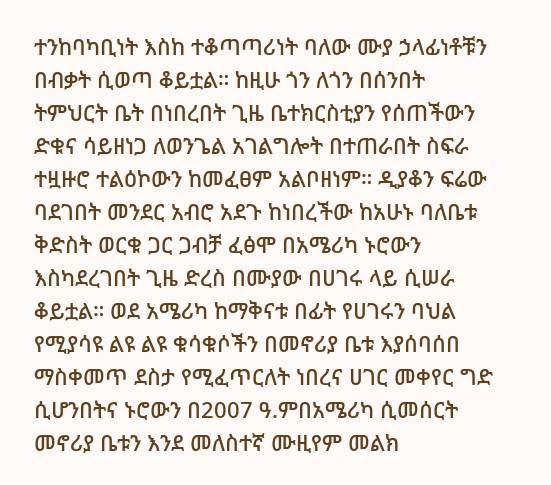ተንከባካቢነት እስከ ተቆጣጣሪነት ባለው ሙያ ኃላፊነቶቹን በብቃት ሲወጣ ቆይቷል። ከዚሁ ጎን ለጎን በሰንበት ትምህርት ቤት በነበረበት ጊዜ ቤተክርስቲያን የሰጠችውን ድቁና ሳይዘነጋ ለወንጌል አገልግሎት በተጠራበት ስፍራ ተዟዙሮ ተልዕኮውን ከመፈፀም አልቦዘነም። ዲያቆን ፍሬው ባደገበት መንደር አብሮ አደጉ ከነበረችው ከአሁኑ ባለቤቱ ቅድስት ወርቁ ጋር ጋብቻ ፈፅሞ በአሜሪካ ኑሮውን እስካደረገበት ጊዜ ድረስ በሙያው በሀገሩ ላይ ሲሠራ ቆይቷል። ወደ አሜሪካ ከማቅናቱ በፊት የሀገሩን ባህል የሚያሳዩ ልዩ ልዩ ቁሳቁሶችን በመኖሪያ ቤቱ እያሰባሰበ ማስቀመጥ ደስታ የሚፈጥርለት ነበረና ሀገር መቀየር ግድ ሲሆንበትና ኑሮውን በ2007 ዓ.ምበአሜሪካ ሲመሰርት መኖሪያ ቤቱን እንደ መለስተኛ ሙዚየም መልክ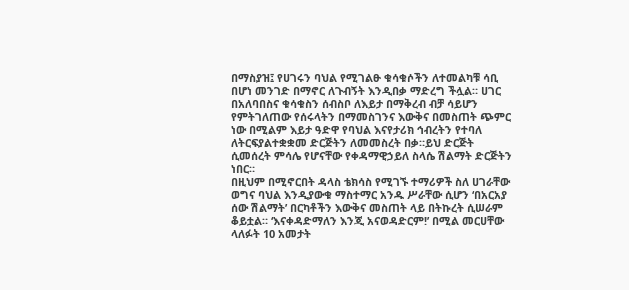በማስያዝ፤ የሀገሩን ባህል የሚገልፁ ቁሳቁሶችን ለተመልካቹ ሳቢ በሆነ መንገድ በማኖር ለጉብኝት እንዲበቃ ማድረግ ችሏል። ሀገር በአለባበስና ቁሳቁስን ሰብስቦ ለእይታ በማቅረብ ብቻ ሳይሆን የምትገለጠው የሰሩላትን በማመስገንና እውቅና በመስጠት ጭምር ነው በሚልም እይታ ዓድዋ የባህል እናየታሪክ ኅብረትን የተባለ ለትርፍያልተቋቋመ ድርጅትን ለመመስረት በቃ።ይህ ድርጅት ሲመሰረት ምሳሌ የሆናቸው የቀዳማዊኃይለ ስላሴ ሽልማት ድርጅትን ነበር።
በዚህም በሚኖርበት ዳላስ ቴክሳስ የሚገኙ ተማሪዎች ስለ ሀገራቸው ወግና ባህል እንዲያውቁ ማስተማር አንዱ ሥራቸው ሲሆን ‘በአርአያ ሰው ሽልማት’ በርካቶችን እውቅና መስጠት ላይ በትኩረት ሲሠራም ቆይቷል። ‘እናቀዳድማለን እንጂ አናወዳድርም!’ በሚል መርሀቸው ላለፉት 10 አመታት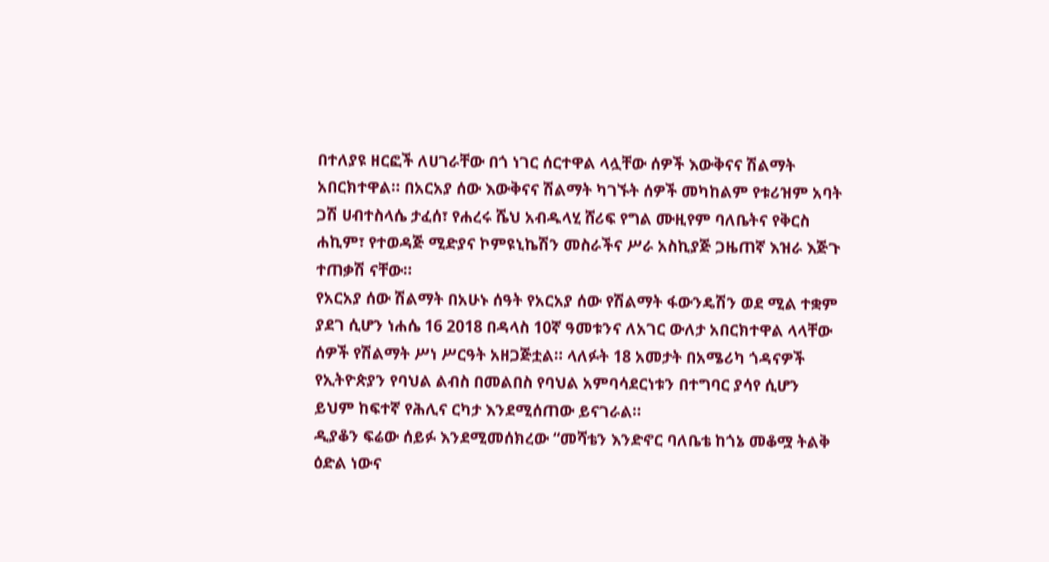በተለያዩ ዘርፎች ለሀገራቸው በጎ ነገር ሰርተዋል ላሏቸው ሰዎች እውቅናና ሽልማት አበርክተዋል። በአርአያ ሰው እውቅናና ሽልማት ካገኙት ሰዎች መካከልም የቱሪዝም አባት ጋሽ ሀብተስላሴ ታፈሰ፣ የሐረሩ ሼህ አብዱላሂ ሸሪፍ የግል ሙዚየም ባለቤትና የቅርስ ሐኪም፣ የተወዳጅ ሚድያና ኮምዩኒኬሽን መስራችና ሥራ አስኪያጅ ጋዜጠኛ እዝራ እጅጉ ተጠቃሽ ናቸው።
የአርአያ ሰው ሽልማት በአሁኑ ሰዓት የአርአያ ሰው የሽልማት ፋውንዴሽን ወደ ሚል ተቋም ያደገ ሲሆን ነሐሴ 16 2018 በዳላስ 10ኛ ዓመቱንና ለአገር ውለታ አበርክተዋል ላላቸው ሰዎች የሽልማት ሥነ ሥርዓት አዘጋጅቷል። ላለፉት 18 አመታት በአሜሪካ ጎዳናዎች የኢትዮጵያን የባህል ልብስ በመልበስ የባህል አምባሳደርነቱን በተግባር ያሳየ ሲሆን ይህም ከፍተኛ የሕሊና ርካታ እንደሚሰጠው ይናገራል።
ዲያቆን ፍሬው ሰይፉ እንደሚመሰክረው “መሻቴን እንድኖር ባለቤቴ ከጎኔ መቆሟ ትልቅ ዕድል ነውና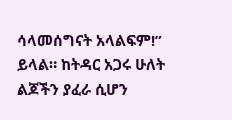ሳላመሰግናት አላልፍም!” ይላል። ከትዳር አጋሩ ሁለት ልጆችን ያፈራ ሲሆን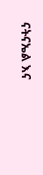ናትናኤል እና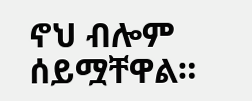ኖህ ብሎም ሰይሟቸዋል።